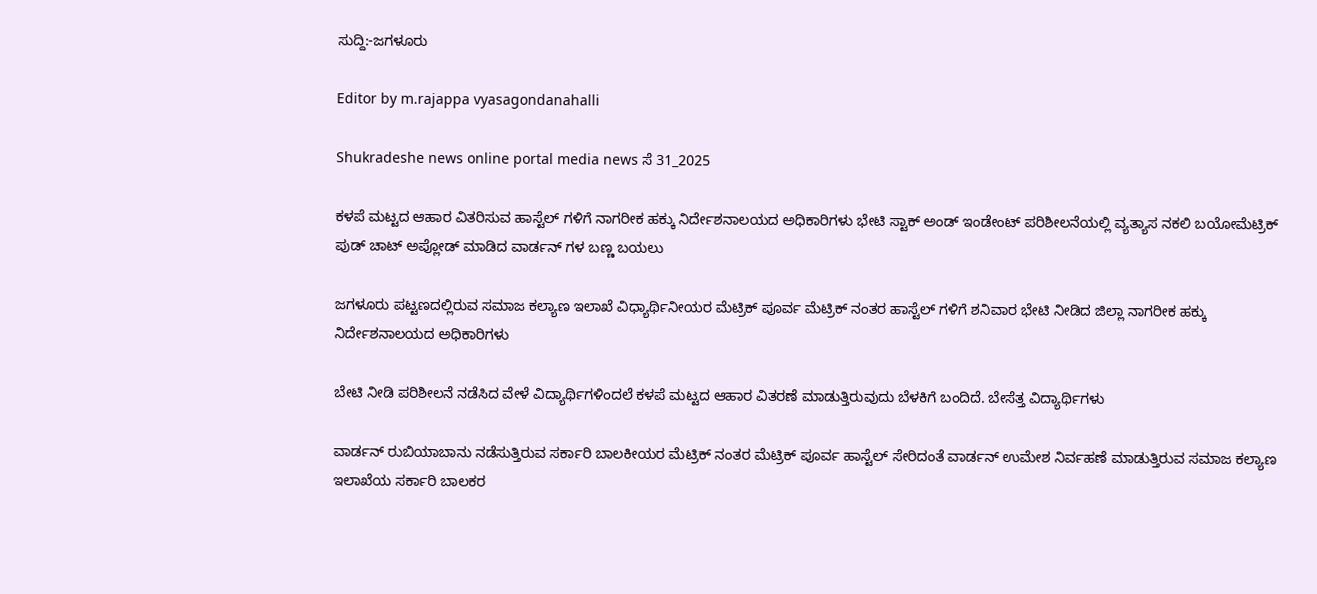ಸುದ್ದಿ:-ಜಗಳೂರು

Editor by m.rajappa vyasagondanahalli

Shukradeshe news online portal media news ಸೆ 31_2025

ಕಳಪೆ ಮಟ್ಟದ ಆಹಾರ ವಿತರಿಸುವ ಹಾಸ್ಟೆಲ್ ಗಳಿಗೆ ನಾಗರೀಕ ಹಕ್ಕು ನಿರ್ದೇಶನಾಲಯದ ಅಧಿಕಾರಿಗಳು ಭೇಟಿ ಸ್ಟಾಕ್ ಅಂಡ್ ಇಂಡೇಂಟ್ ಪರಿಶೀಲನೆಯಲ್ಲಿ ವ್ಯತ್ಯಾಸ ನಕಲಿ ಬಯೋಮೆಟ್ರಿಕ್ ಪುಡ್ ಚಾಟ್ ಅಪ್ಲೋಡ್ ಮಾಡಿದ ವಾರ್ಡನ್ ಗಳ ಬಣ್ಣ ಬಯಲು

ಜಗಳೂರು ಪಟ್ಟಣದಲ್ಲಿರುವ ಸಮಾಜ ಕಲ್ಯಾಣ ಇಲಾಖೆ ವಿಧ್ಯಾರ್ಥಿನೀಯರ ಮೆಟ್ರಿಕ್ ಪೂರ್ವ ಮೆಟ್ರಿಕ್ ನಂತರ ಹಾಸ್ಟೆಲ್ ಗಳಿಗೆ ಶನಿವಾರ ಭೇಟಿ ನೀಡಿದ ಜಿಲ್ಲಾ ನಾಗರೀಕ ಹಕ್ಕು ನಿರ್ದೇಶನಾಲಯದ ಅಧಿಕಾರಿಗಳು

ಬೇಟಿ ನೀಡಿ ಪರಿಶೀಲನೆ ನಡೆಸಿದ ವೇಳೆ ವಿದ್ಯಾರ್ಥಿಗಳಿಂದಲೆ ಕಳಪೆ ಮಟ್ಟದ ಆಹಾರ ವಿತರಣೆ ಮಾಡುತ್ತಿರುವುದು ಬೆಳಕಿಗೆ ಬಂದಿದೆ. ಬೇಸೆತ್ತ ವಿದ್ಯಾರ್ಥಿಗಳು

ವಾರ್ಡನ್ ರುಬಿಯಾಬಾನು ನಡೆಸುತ್ತಿರುವ ಸರ್ಕಾರಿ ಬಾಲಕೀಯರ ಮೆಟ್ರಿಕ್ ನಂತರ ಮೆಟ್ರಿಕ್ ಪೂರ್ವ ಹಾಸ್ಟೆಲ್ ಸೇರಿದಂತೆ ವಾರ್ಡನ್ ಉಮೇಶ ನಿರ್ವಹಣೆ ಮಾಡುತ್ತಿರುವ ಸಮಾಜ ಕಲ್ಯಾಣ ಇಲಾಖೆಯ ಸರ್ಕಾರಿ ಬಾಲಕರ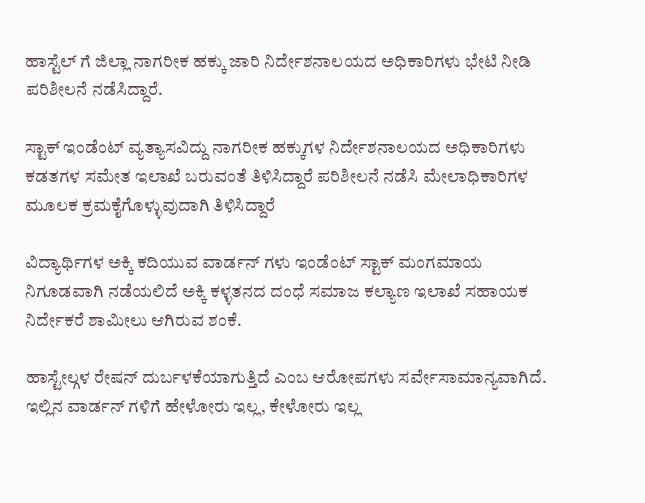ಹಾಸ್ಟೆಲ್ ಗೆ ಜಿಲ್ಲಾ ನಾಗರೀಕ ಹಕ್ಕು ಜಾರಿ ನಿರ್ದೇಶನಾಲಯದ ಅಧಿಕಾರಿಗಳು ಭೇಟಿ ನೀಡಿ ಪರಿಶೀಲನೆ ನಡೆಸಿದ್ದಾರೆ.

ಸ್ಟಾಕ್ ಇಂಡೆಂಟ್ ವ್ಯತ್ಯಾಸವಿದ್ದು ನಾಗರೀಕ ಹಕ್ಕುಗಳ ನಿರ್ದೇಶನಾಲಯದ ಅಧಿಕಾರಿಗಳು ಕಡತಗಳ ಸಮೇತ ಇಲಾಖೆ ಬರುವಂತೆ ತಿಳಿಸಿದ್ದಾರೆ ಪರಿಶೀಲನೆ ನಡೆಸಿ ಮೇಲಾಧಿಕಾರಿಗಳ ಮೂಲಕ ಕ್ರಮಕೈಗೊಳ್ಳುವುದಾಗಿ ತಿಳಿಸಿದ್ದಾರೆ

ವಿದ್ಯಾರ್ಥಿಗಳ ಅಕ್ಕಿ ಕದಿಯುವ ವಾರ್ಡನ್ ಗಳು ಇಂಡೆಂಟ್ ಸ್ಟಾಕ್ ಮಂಗಮಾಯ
ನಿಗೂಡವಾಗಿ ನಡೆಯಲಿದೆ ಅಕ್ಕಿ ಕಳ್ಳತನದ ದಂಧೆ ಸಮಾಜ ಕಲ್ಯಾಣ ಇಲಾಖೆ ಸಹಾಯಕ ನಿರ್ದೇಕರೆ ಶಾಮೀಲು ಆಗಿರುವ ಶಂಕೆ.

ಹಾಸ್ಟೇಲ್ಗಳ ರೇಷನ್ ದುರ್ಬಳಕೆಯಾಗುತ್ತಿದೆ‌ ಎಂಬ ಆರೋಪಗಳು ಸರ್ವೇಸಾಮಾನ್ಯವಾಗಿದೆ. ಇಲ್ಲಿನ ವಾರ್ಡನ್ ಗಳಿಗೆ ಹೇಳೋರು ಇಲ್ಲ, ಕೇಳೋರು ಇಲ್ಲ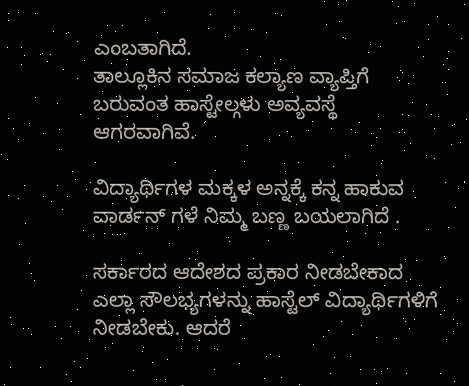ಎಂಬತಾಗಿದೆ.
ತಾಲ್ಲೂಕಿನ ಸಮಾಜ ಕಲ್ಯಾಣ ವ್ಯಾಪ್ತಿಗೆ ಬರುವಂತ ಹಾಸ್ಟೇಲ್ಗಳು ಅವ್ಯವಸ್ಥೆ ಆಗರವಾಗಿವೆ.

ವಿದ್ಯಾರ್ಥಿಗಳ ಮಕ್ಕಳ ಅನ್ನಕ್ಕೆ ಕನ್ನ ಹಾಕುವ ವಾರ್ಡನ್ ಗಳೆ ನಿಮ್ಮ ಬಣ್ಣ ಬಯಲಾಗಿದೆ .

ಸರ್ಕಾರದ ಆದೇಶದ ಪ್ರಕಾರ ನೀಡಬೇಕಾದ ಎಲ್ಲಾ ಸೌಲಭ್ಯಗಳನ್ನು ಹಾಸ್ಟೆಲ್ ವಿದ್ಯಾರ್ಥಿಗಳಿಗೆ ನೀಡಬೇಕು. ಆದರೆ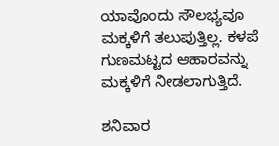ಯಾವೊಂದು ಸೌಲಭ್ಯವೂ ಮಕ್ಕಳಿಗೆ ತಲುಪುತ್ತಿಲ್ಲ. ಕಳಪೆ ಗುಣಮಟ್ಟದ ಆಹಾರವನ್ನು ಮಕ್ಕಳಿಗೆ ನೀಡಲಾಗುತ್ತಿದೆ.

ಶನಿವಾರ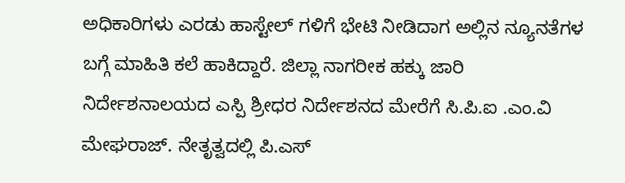ಅಧಿಕಾರಿಗಳು ಎರಡು ಹಾಸ್ಟೇಲ್ ಗಳಿಗೆ ಭೇಟಿ ನೀಡಿದಾಗ ಅಲ್ಲಿನ ನ್ಯೂನತೆಗಳ ಬಗ್ಗೆ ಮಾಹಿತಿ ಕಲೆ ಹಾಕಿದ್ದಾರೆ. ಜಿಲ್ಲಾ ನಾಗರೀಕ ಹಕ್ಕು ಜಾರಿ ನಿರ್ದೇಶನಾಲಯದ ಎಸ್ಪಿ ಶ್ರೀಧರ ನಿರ್ದೇಶನದ ಮೇರೆಗೆ ಸಿ.ಪಿ.ಐ .ಎಂ.ವಿ ಮೇಘರಾಜ್. ನೇತೃತ್ವದಲ್ಲಿ ಪಿ.ಎಸ್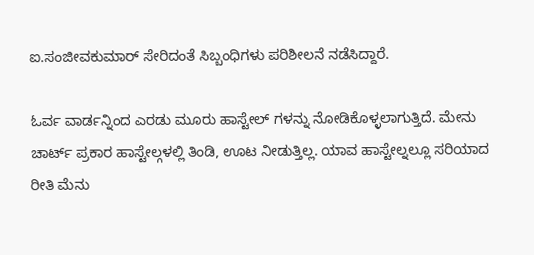ಐ.ಸಂಜೀವಕುಮಾರ್ ಸೇರಿದಂತೆ ಸಿಬ್ಬಂಧಿಗಳು ಪರಿಶೀಲನೆ ನಡೆಸಿದ್ದಾರೆ.

ಓರ್ವ ವಾರ್ಡನ್ನಿಂದ ಎರಡು ಮೂರು ಹಾಸ್ಟೇಲ್ ಗಳನ್ನು ನೋಡಿಕೊಳ್ಳಲಾಗುತ್ತಿದೆ. ಮೇನು ಚಾರ್ಟ್ ಪ್ರಕಾರ ಹಾಸ್ಟೇಲ್ಗಳಲ್ಲಿ ತಿಂಡಿ, ಊಟ ನೀಡುತ್ತಿಲ್ಲ. ಯಾವ ಹಾಸ್ಟೇಲ್ನಲ್ಲೂ ಸರಿಯಾದ ರೀತಿ ಮೆನು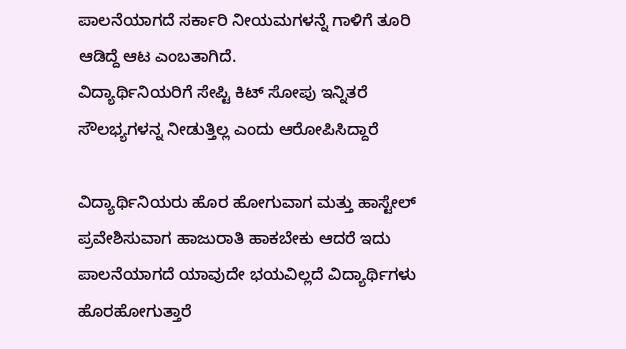ಪಾಲನೆಯಾಗದೆ ಸರ್ಕಾರಿ ನೀಯಮಗಳನ್ನೆ ಗಾಳಿಗೆ ತೂರಿ ಆಡಿದ್ದೆ ಆಟ ಎಂಬತಾಗಿದೆ.
ವಿದ್ಯಾರ್ಥಿನಿಯರಿಗೆ ಸೇಪ್ಟಿ ಕಿಟ್ ಸೋಪು ಇನ್ನಿತರೆ ಸೌಲಭ್ಯಗಳನ್ನ ನೀಡುತ್ತಿಲ್ಲ ಎಂದು ಆರೋಪಿಸಿದ್ದಾರೆ

ವಿದ್ಯಾರ್ಥಿನಿಯರು ಹೊರ ಹೋಗುವಾಗ ಮತ್ತು ಹಾಸ್ಟೇಲ್ ಪ್ರವೇಶಿಸುವಾಗ ಹಾಜುರಾತಿ ಹಾಕಬೇಕು ಆದರೆ ಇದು ಪಾಲನೆಯಾಗದೆ ಯಾವುದೇ ಭಯವಿಲ್ಲದೆ ವಿದ್ಯಾರ್ಥಿಗಳು ಹೊರಹೋಗುತ್ತಾರೆ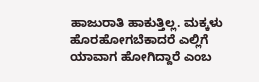ಹಾಜುರಾತಿ ಹಾಕುತ್ತಿಲ್ಲ. ಮಕ್ಕಳು ಹೊರಹೋಗಬೆಕಾದರೆ ಎಲ್ಲಿಗೆ ಯಾವಾಗ ಹೋಗಿದ್ದಾರೆ ಎಂಬ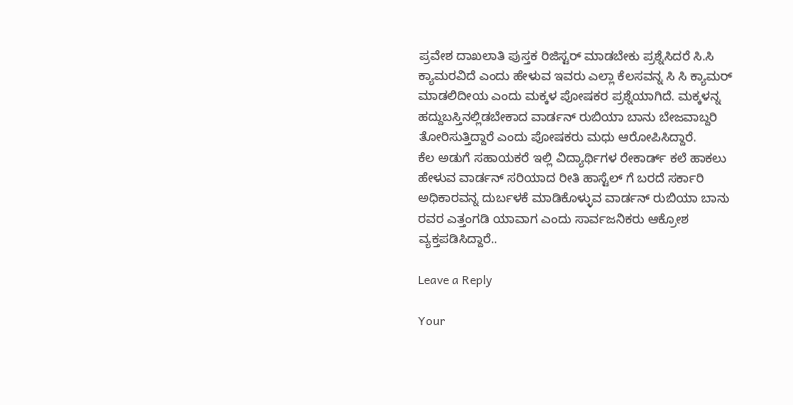ಪ್ರವೇಶ ದಾಖಲಾತಿ ಪುಸ್ತಕ ರಿಜಿಸ್ಟರ್ ಮಾಡಬೇಕು ಪ್ರಶ್ನೆಸಿದರೆ ಸಿ.ಸಿ ಕ್ಯಾಮರವಿದೆ ಎಂದು ಹೇಳುವ ಇವರು ಎಲ್ಲಾ ಕೆಲಸವನ್ನ ಸಿ ಸಿ ಕ್ಯಾಮರ್ ಮಾಡಲಿದೀಯ ಎಂದು ಮಕ್ಕಳ ಪೋಷಕರ ಪ್ರಶ್ನೆಯಾಗಿದೆ. ಮಕ್ಕಳನ್ನ ಹದ್ದುಬಸ್ತಿನಲ್ಲಿಡಬೇಕಾದ ವಾರ್ಡನ್ ರುಬಿಯಾ ಬಾನು ಬೇಜವಾಬ್ದರಿ ತೋರಿಸುತ್ತಿದ್ದಾರೆ ಎಂದು ಪೋಷಕರು ಮಧು ಆರೋಪಿಸಿದ್ದಾರೆ.
ಕೆಲ ಅಡುಗೆ ಸಹಾಯಕರೆ ಇಲ್ಲಿ ವಿದ್ಯಾರ್ಥಿಗಳ ರೇಕಾರ್ಡ್ ಕಲೆ ಹಾಕಲು ಹೇಳುವ ವಾರ್ಡನ್ ಸರಿಯಾದ ರೀತಿ ಹಾಸ್ಟೆಲ್ ಗೆ ಬರದೆ ಸರ್ಕಾರಿ ಅಧಿಕಾರವನ್ನ ದುರ್ಬಳಕೆ ಮಾಡಿಕೊಳ್ಳುವ ವಾರ್ಡನ್ ರುಬಿಯಾ ಬಾನು ರವರ ಎತ್ತಂಗಡಿ ಯಾವಾಗ ಎಂದು ಸಾರ್ವಜನಿಕರು ಆಕ್ರೋಶ ವ್ಯಕ್ತಪಡಿಸಿದ್ದಾರೆ..

Leave a Reply

Your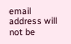email address will not be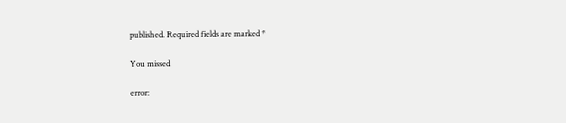published. Required fields are marked *

You missed

error: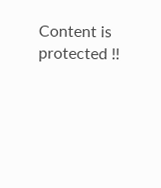Content is protected !!